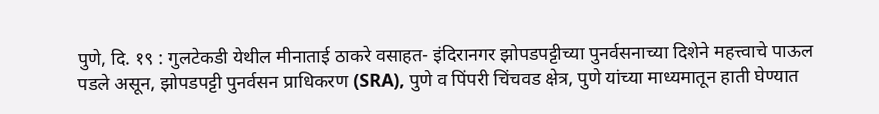पुणे, दि. १९ : गुलटेकडी येथील मीनाताई ठाकरे वसाहत- इंदिरानगर झोपडपट्टीच्या पुनर्वसनाच्या दिशेने महत्त्वाचे पाऊल पडले असून, झोपडपट्टी पुनर्वसन प्राधिकरण (SRA), पुणे व पिंपरी चिंचवड क्षेत्र, पुणे यांच्या माध्यमातून हाती घेण्यात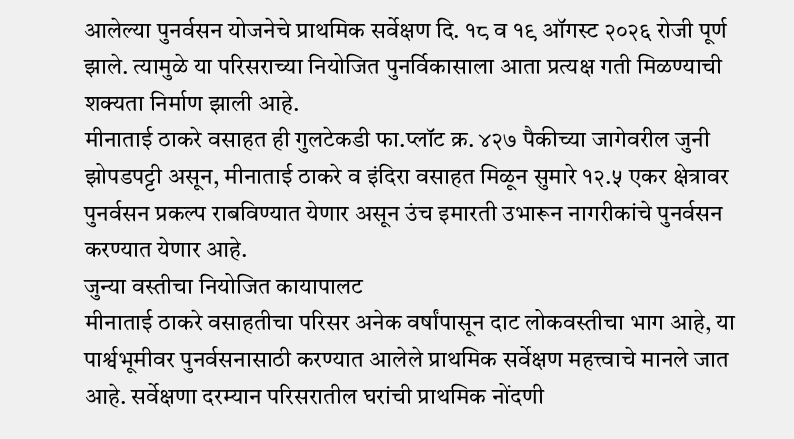आलेल्या पुनर्वसन योजनेचे प्राथमिक सर्वेक्षण दि. १८ व १९ ऑगस्ट २०२६ रोजी पूर्ण झाले. त्यामुळे या परिसराच्या नियोजित पुनर्विकासाला आता प्रत्यक्ष गती मिळण्याची शक्यता निर्माण झाली आहे.
मीनाताई ठाकरे वसाहत ही गुलटेकडी फा.प्लॉट क्र. ४२७ पैकीच्या जागेवरील जुनी झोपडपट्टी असून, मीनाताई ठाकरे व इंदिरा वसाहत मिळून सुमारे १२.५ एकर क्षेत्रावर पुनर्वसन प्रकल्प राबविण्यात येणार असून उंच इमारती उभारून नागरीकांचे पुनर्वसन करण्यात येणार आहे.
जुन्या वस्तीचा नियोजित कायापालट
मीनाताई ठाकरे वसाहतीचा परिसर अनेक वर्षांपासून दाट लोकवस्तीचा भाग आहे, या पार्श्वभूमीवर पुनर्वसनासाठी करण्यात आलेले प्राथमिक सर्वेक्षण महत्त्वाचे मानले जात आहे. सर्वेक्षणा दरम्यान परिसरातील घरांची प्राथमिक नोंदणी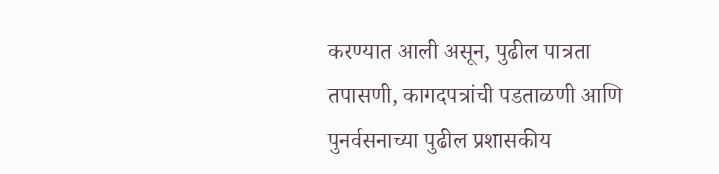करण्यात आली असून, पुढील पात्रता तपासणी, कागदपत्रांची पडताळणी आणि पुनर्वसनाच्या पुढील प्रशासकीय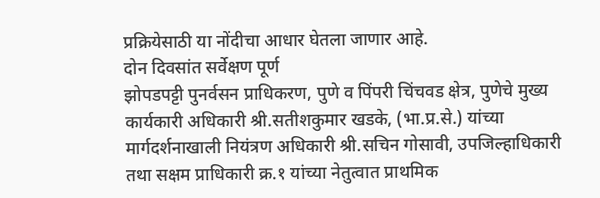प्रक्रियेसाठी या नोंदीचा आधार घेतला जाणार आहे.
दोन दिवसांत सर्वेक्षण पूर्ण
झोपडपट्टी पुनर्वसन प्राधिकरण, पुणे व पिंपरी चिंचवड क्षेत्र, पुणेचे मुख्य कार्यकारी अधिकारी श्री.सतीशकुमार खडके, (भा.प्र.से.) यांच्या मार्गदर्शनाखाली नियंत्रण अधिकारी श्री.सचिन गोसावी, उपजिल्हाधिकारी तथा सक्षम प्राधिकारी क्र.१ यांच्या नेतुत्वात प्राथमिक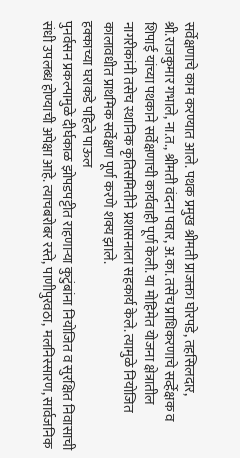सर्वेक्षणाचे काम करण्यात आले. पथक प्रमुख श्रीमती प्राजक्ता घोरपडे, तहसिलदार, श्री.राजकुमार गभाले, ना.त., श्रीमती वंदना पवार, अ.का. तसेच प्राधिकरणाचे सर्व्हेक्षक व शिपाई यांच्या पथकाने सर्वेक्षणाची कार्यवाही पूर्ण केली. या मोहिमेत योजना क्षेत्रातील नागरीकांनी तसेच स्थानिक कृतिसमितीने प्रशासनाला सहकार्य केले. त्यामुळे नियोजित कालावधीत प्राथमिक सर्वेक्षण पूर्ण करणे शक्य झाले.
हक्काच्या घराकडे पहिले पाऊल
पुनर्वसन प्रकल्पामुळे दीर्घकाळ झोपडपट्टीत राहणाऱ्या कुटुंबांना नियोजित व सुरक्षित निवासाची संधी उपलब्ध होण्याची अपेक्षा आहे. त्याचबरोबर रस्ते, पाणीपुरवठा, मलनिस्सारण, सार्वजनिक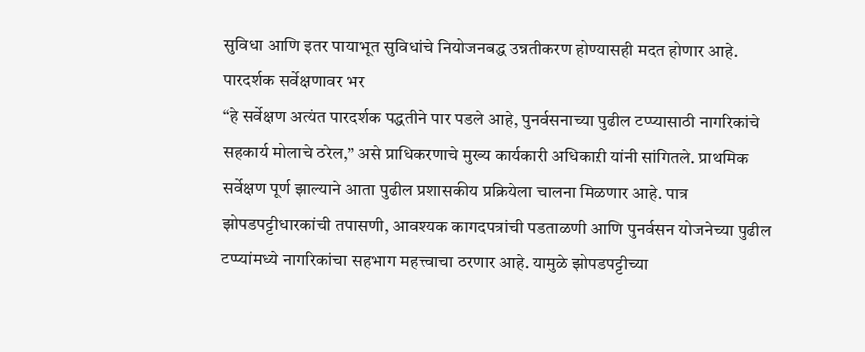सुविधा आणि इतर पायाभूत सुविधांचे नियोजनबद्ध उन्नतीकरण होण्यासही मदत होणार आहे.
पारदर्शक सर्वेक्षणावर भर
“हे सर्वेक्षण अत्यंत पारदर्शक पद्धतीने पार पडले आहे, पुनर्वसनाच्या पुढील टप्प्यासाठी नागरिकांचे सहकार्य मोलाचे ठरेल,” असे प्राधिकरणाचे मुख्य कार्यकारी अधिकाऱी यांनी सांगितले. प्राथमिक सर्वेक्षण पूर्ण झाल्याने आता पुढील प्रशासकीय प्रक्रियेला चालना मिळणार आहे. पात्र झोपडपट्टीधारकांची तपासणी, आवश्यक कागदपत्रांची पडताळणी आणि पुनर्वसन योजनेच्या पुढील टप्प्यांमध्ये नागरिकांचा सहभाग महत्त्वाचा ठरणार आहे. यामुळे झोपडपट्टीच्या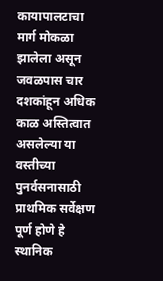कायापालटाचा मार्ग मोकळा झालेला असून जवळपास चार दशकांहून अधिक काळ अस्तित्वात असलेल्या या वस्तीच्या पुनर्वसनासाठी प्राथमिक सर्वेक्षण पूर्ण होणे हे स्थानिक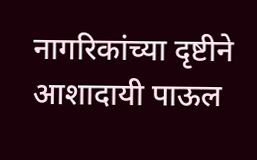नागरिकांच्या दृष्टीने आशादायी पाऊल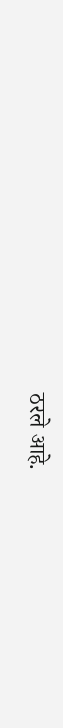ठरले आहे.